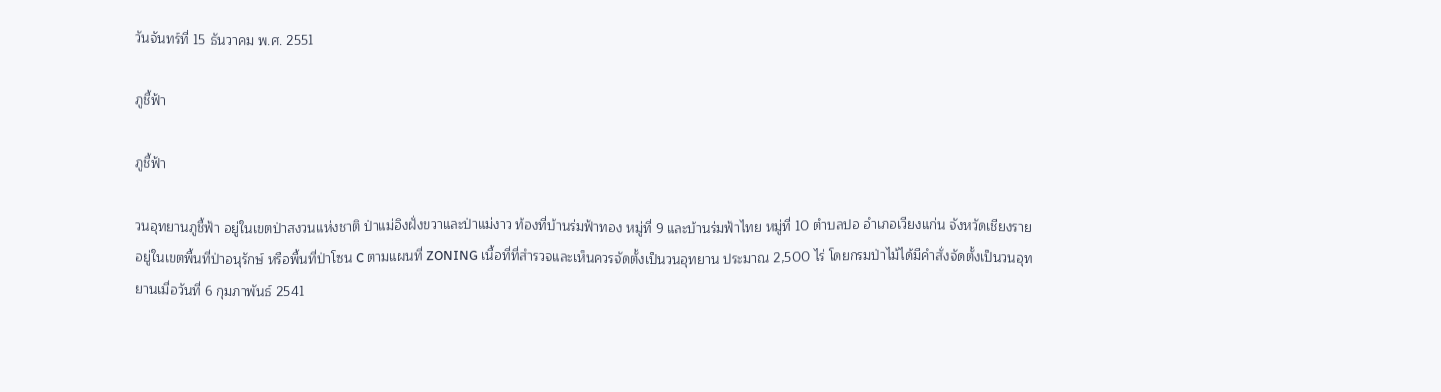วันจันทร์ที่ 15 ธันวาคม พ.ศ. 2551

ภูชี้ฟ้า

ภูชี้ฟ้า

วนอุทยานภูชี้ฟ้า อยู่ในเขตป่าสงวนแห่งชาติ ป่าแม่อิงฝั่งขวาและป่าแม่งาว ท้องที่บ้านร่มฟ้าทอง หมู่ที่ 9 และบ้านร่มฟ้าไทย หมู่ที่ 10 ตำบลปอ อำเภอเวียงแก่น จังหวัดเชียงราย อยู่ในเขตพื้นที่ป่าอนุรักษ์ หรือพื้นที่ป่าโซน C ตามแผนที่ ZONING เนื้อที่ที่สำรวจและเห็นควรจัดตั้งเป็นวนอุทยาน ประมาณ 2,500 ไร่ โดยกรมป่าไม้ได้มีคำสั่งจัดตั้งเป็นวนอุทยานเมื่อวันที่ 6 กุมภาพันธ์ 2541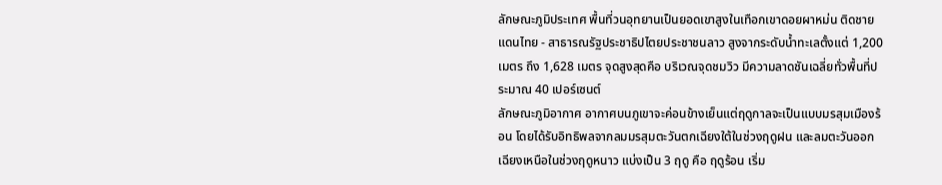ลักษณะภูมิประเทศ พื้นที่วนอุทยานเป็นยอดเขาสูงในเทือกเขาดอยผาหม่น ติดชายแดนไทย - สาธารณรัฐประชาธิปไตยประชาชนลาว สูงจากระดับน้ำทะเลตั้งแต่ 1,200 เมตร ถึง 1,628 เมตร จุดสูงสุดคือ บริเวณจุดชมวิว มีความลาดชันเฉลี่ยทั่วพื้นที่ประมาณ 40 เปอร์เซนต์
ลักษณะภูมิอากาศ อากาศบนภูเขาจะค่อนข้างเย็นแต่ฤดูกาลจะเป็นแบบมรสุมเมืองร้อน โดยได้รับอิทธิพลจากลมมรสุมตะวันตกเฉียงใต้ในช่วงฤดูฝน และลมตะวันออกเฉียงเหนือในช่วงฤดูหนาว แบ่งเป็น 3 ฤดู คือ ฤดูร้อน เริ่ม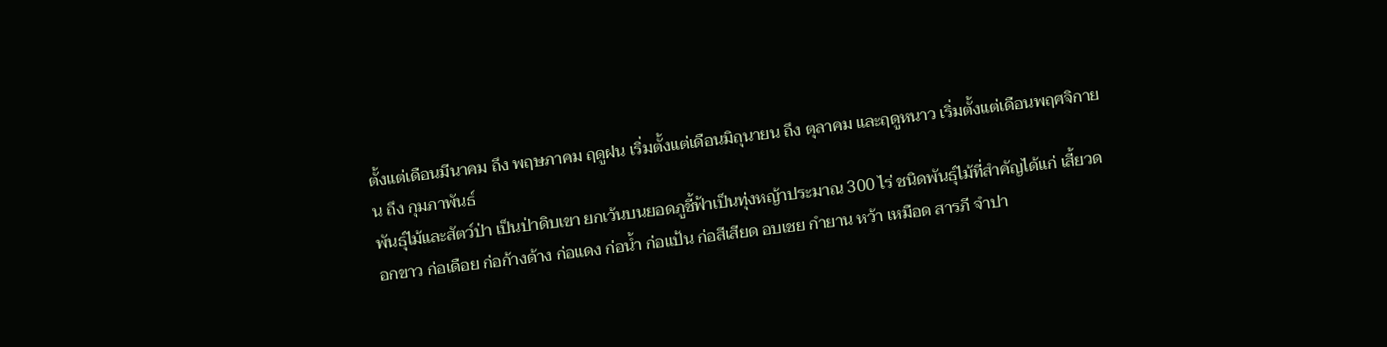ตั้งแต่เดือนมีนาคม ถึง พฤษภาคม ฤดูฝน เริ่มตั้งแต่เดือนมิถุนายน ถึง ตุลาคม และฤดูหนาว เริ่มตั้งแต่เดือนพฤศจิกายน ถึง กุมภาพันธ์
พันธุ์ไม้และสัตว์ป่า เป็นป่าดิบเขา ยกเว้นบนยอดภูชี้ฟ้าเป็นทุ่งหญ้าประมาณ 300 ไร่ ชนิดพันธุ์ไม้ที่สำคัญได้แก่ เสี้ยวดอกขาว ก่อเดือย ก่อก้างด้าง ก่อแดง ก่อน้ำ ก่อแป้น ก่อสีเสียด อบเชย กำยาน หว้า เหมือด สารภี จำปา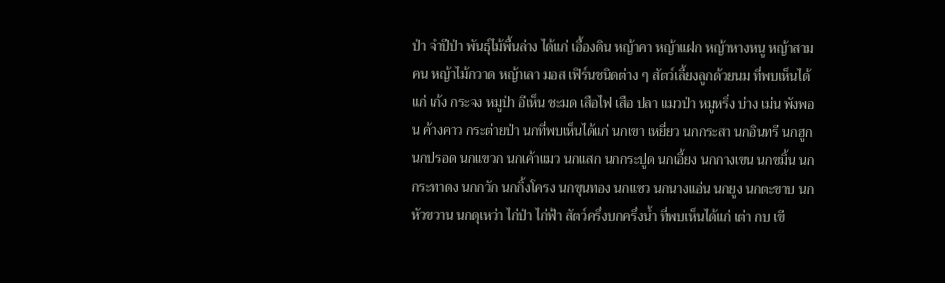ป่า จำปีป่า พันธุ์ไม้พื้นล่าง ได้แก่ เอื้องดิน หญ้าคา หญ้าแฝก หญ้าหางหนู หญ้าสามคน หญ้าไม้กวาด หญ้าเลา มอส เฟิร์นชนิดต่าง ๆ สัตว์เลี้ยงลูกด้วยนม ที่พบเห็นได้แก่ เก้ง กระจง หมูป่า อีเห็น ชะมด เสือไฟ เสือ ปลา แมวป่า หมูหริ่ง บ่าง เม่น พังพอน ค้างคาว กระต่ายป่า นกที่พบเห็นได้แก่ นกเขา เหยี่ยว นกกระสา นกอินทรี นกฮูก นกปรอด นกแขวก นกเค้าแมว นกแสก นกกระปูด นกเอี้ยง นกกางเขน นกขมิ้น นกกระทาดง นกกวัก นกกิ้งโครง นกขุนทอง นกแซว นกนางแอ่น นกยูง นกตะขาบ นกหัวขวาน นกดุเหว่า ไก่ป่า ไก่ฟ้า สัตว์ครึ่งบกครึ่งน้ำ ที่พบเห็นได้แก่ เต่า กบ เขี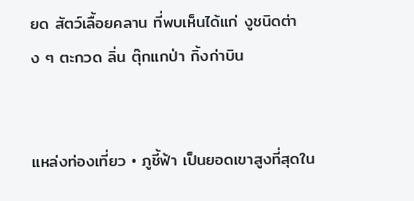ยด สัตว์เลื้อยคลาน ที่พบเห็นได้แก่ งูชนิดต่าง ๆ ตะกวด ลิ่น ตุ๊กแกป่า กิ้งก่าบิน


แหล่งท่องเที่ยว • ภูชี้ฟ้า เป็นยอดเขาสูงที่สุดใน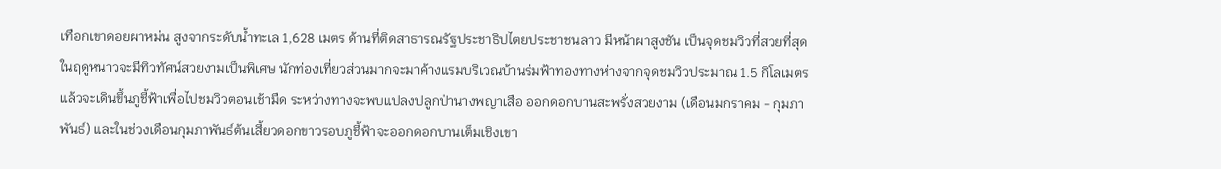เทือกเขาดอยผาหม่น สูงจากระดับน้ำทะเล 1,628 เมตร ด้านที่ติดสาธารณรัฐประชาธิปไตยประชาชนลาว มีหน้าผาสูงชัน เป็นจุดชมวิวที่สวยที่สุด ในฤดูหนาวจะมีทิวทัศน์สวยงามเป็นพิเศษ นักท่องเที่ยวส่วนมากจะมาค้างแรมบริเวณบ้านร่มฟ้าทองทางห่างจากจุดชมวิวประมาณ 1.5 กิโลเมตร แล้วจะเดินขึ้นภูชี้ฟ้าเพื่อไปชมวิวตอนเช้ามืด ระหว่างทางจะพบแปลงปลูกป่านางพญาเสือ ออกดอกบานสะพรั่งสวยงาม (เดือนมกราคม - กุมภาพันธ์) และในช่วงเดือนกุมภาพันธ์ต้นเสี้ยวดอกขาวรอบภูชี้ฟ้าจะออกดอกบานเต็มเชิงเขา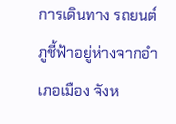การเดินทาง รถยนต์ ภูชี้ฟ้าอยู่ห่างจากอำเภอเมือง จังห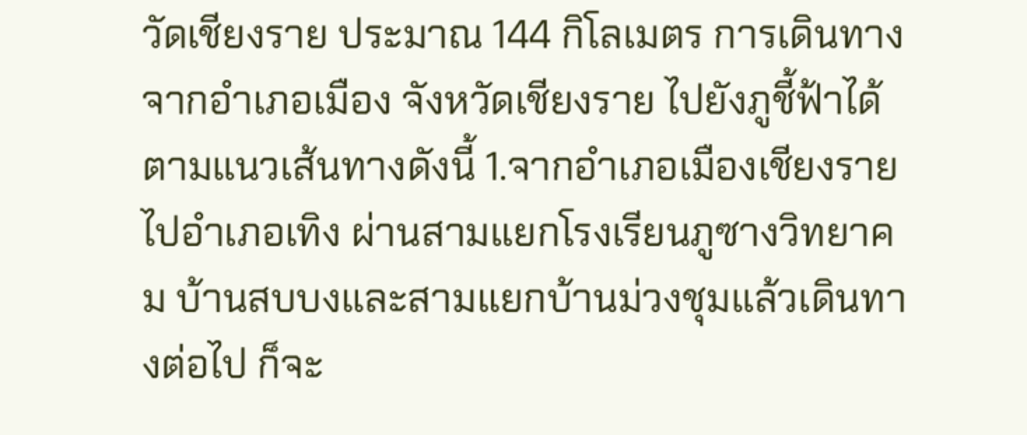วัดเชียงราย ประมาณ 144 กิโลเมตร การเดินทางจากอำเภอเมือง จังหวัดเชียงราย ไปยังภูชี้ฟ้าได้ตามแนวเส้นทางดังนี้ 1.จากอำเภอเมืองเชียงรายไปอำเภอเทิง ผ่านสามแยกโรงเรียนภูซางวิทยาคม บ้านสบบงและสามแยกบ้านม่วงชุมแล้วเดินทางต่อไป ก็จะ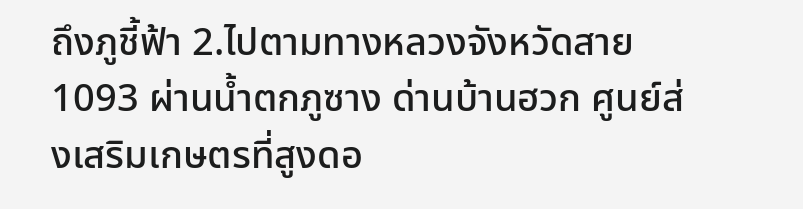ถึงภูชี้ฟ้า 2.ไปตามทางหลวงจังหวัดสาย 1093 ผ่านน้ำตกภูซาง ด่านบ้านฮวก ศูนย์ส่งเสริมเกษตรที่สูงดอ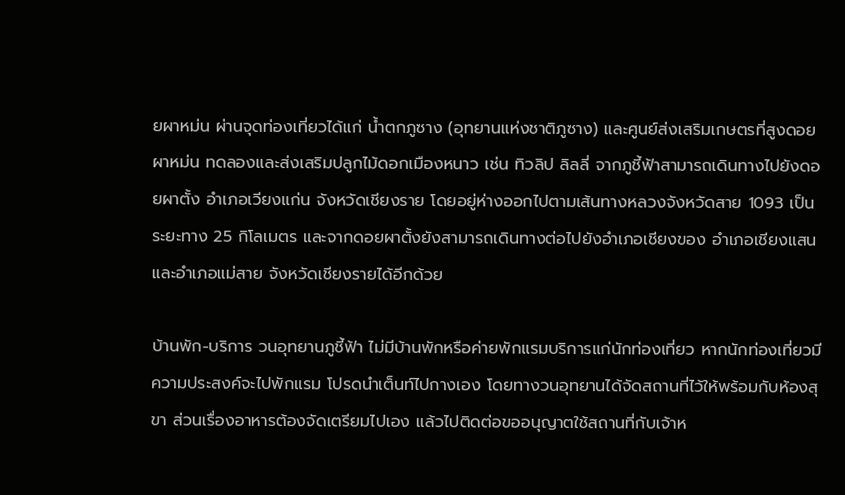ยผาหม่น ผ่านจุดท่องเที่ยวได้แก่ น้ำตกภูซาง (อุทยานแห่งชาติภูซาง) และศูนย์ส่งเสริมเกษตรที่สูงดอยผาหม่น ทดลองและส่งเสริมปลูกไม้ดอกเมืองหนาว เช่น ทิวลิป ลิลลี่ จากภูชี้ฟ้าสามารถเดินทางไปยังดอยผาตั้ง อำเภอเวียงแก่น จังหวัดเชียงราย โดยอยู่ห่างออกไปตามเส้นทางหลวงจังหวัดสาย 1093 เป็นระยะทาง 25 กิโลเมตร และจากดอยผาตั้งยังสามารถเดินทางต่อไปยังอำเภอเชียงของ อำเภอเชียงแสน และอำเภอแม่สาย จังหวัดเชียงรายได้อีกด้วย

บ้านพัก-บริการ วนอุทยานภูชี้ฟ้า ไม่มีบ้านพักหรือค่ายพักแรมบริการแก่นักท่องเที่ยว หากนักท่องเที่ยวมีความประสงค์จะไปพักแรม โปรดนำเต็นท์ไปกางเอง โดยทางวนอุทยานได้จัดสถานที่ไว้ให้พร้อมกับห้องสุขา ส่วนเรื่องอาหารต้องจัดเตรียมไปเอง แล้วไปติดต่อขออนุญาตใช้สถานที่กับเจ้าห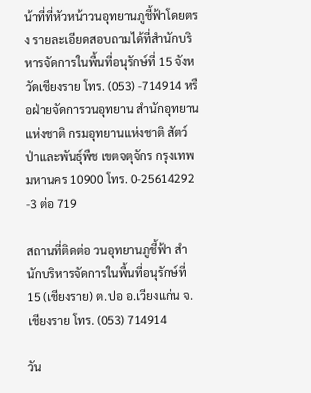น้าที่ที่หัวหน้าวนอุทยานภูชี้ฟ้าโดยตรง รายละเอียดสอบถามได้ที่สำนักบริหารจัดการในพื้นที่อนุรักษ์ที่ 15 จังหวัดเชียงราย โทร. (053) -714914 หรือฝ่ายจัดการวนอุทยาน สำนักอุทยานแห่งชาติ กรมอุทยานแห่งชาติ สัตว์ป่าและพันธุ์พืช เขตจตุจักร กรุงเทพมหานคร 10900 โทร. 0-25614292 -3 ต่อ 719

สถานที่ติดต่อ วนอุทยานภูชี้ฟ้า สำนักบริหารจัดการในพื้นที่อนุรักษ์ที่ 15 (เชียงราย) ต.ปอ อ.เวียงแก่น จ.เชียงราย โทร. (053) 714914

วัน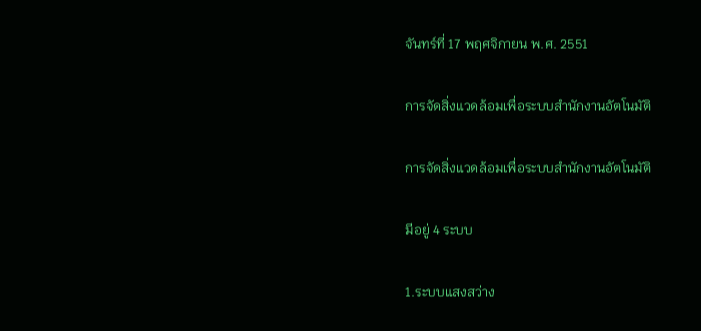จันทร์ที่ 17 พฤศจิกายน พ.ศ. 2551

การจัดสิ่งแวดล้อมเพื่อระบบสำนักงานอัตโนมัติ

การจัดสิ่งแวดล้อมเพื่อระบบสำนักงานอัตโนมัติ

มีอยู่ 4 ระบบ

1.ระบบแสงสว่าง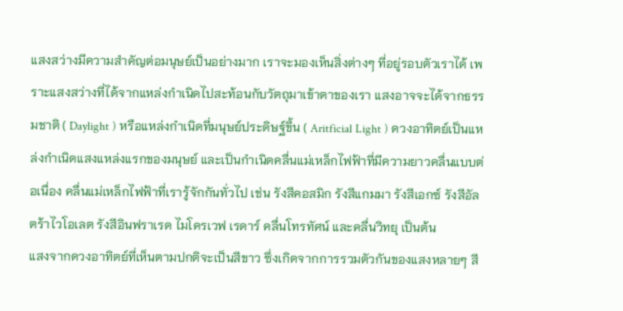แสงสว่างมีความสำคัญต่อมนุษย์เป็นอย่างมาก เราจะมองเห็นสิ่งต่างๆ ที่อยู่รอบตัวเราได้ เพราะแสงสว่างที่ได้จากแหล่งกำเนิดไปสะท้อนกับวัตถุมาเข้าตาของเรา แสงอาจจะได้จากธรรมชาติ ( Daylight ) หรือแหล่งกำเนิดที่มนุษย์ประดิษฐ์ขึ้น ( Aritficial Light ) ดวงอาทิตย์เป็นแหล่งกำเนิดแสงแหล่งแรกของมนุษย์ และเป็นกำเนิดคลื่นแม่เหล็กไฟฟ้าที่มีความยาวคลื่นแบบต่อเนื่อง คลื่นแม่เหล็กไฟฟ้าที่เรารู้จักกันทั่วไป เช่น รังสีคอสมิก รังสีแกมมา รังสีเอกซ์ รังสีอัลตร้าไวโอเลต รังสีอินฟราเรด ไมโครเวฟ เรดาร์ คลื่นโทรทัศน์ และคลื่นวิทยุ เป็นต้น
แสงจากดวงอาทิตย์ที่เห็นตามปกติจะเป็นสีขาว ซึ่งเกิดจากการรวมตัวกันของแสงหลายๆ สี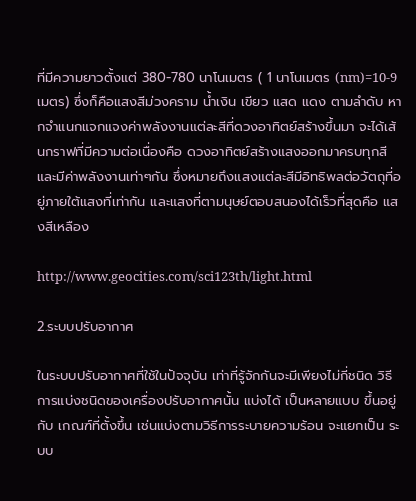ที่มีความยาวตั้งแต่ 380-780 นาโนเมตร ( 1 นาโนเมตร (nm)=10-9 เมตร) ซึ่งก็คือแสงสีม่วงคราม น้ำเงิน เขียว แสด แดง ตามลำดับ หากจำแนกแจกแจงค่าพลังงานแต่ละสีที่ดวงอาทิตย์สร้างขึ้นมา จะได้เส้นกราฟที่มีความต่อเนื่องคือ ดวงอาทิตย์สร้างแสงออกมาครบทุกสีและมีค่าพลังงานเท่าๆกัน ซึ่งหมายถึงแสงแต่ละสีมีอิทธิพลต่อวัตถุที่อยู่ภายใต้แสงที่เท่ากัน และแสงที่ตามนุษย์ตอบสนองได้เร็วที่สุดคือ แสงสีเหลือง

http://www.geocities.com/sci123th/light.html

2.ระบบปรับอากาศ

ในระบบปรับอากาศที่ใช้ในปัจจุบัน เท่าที่รู้จักกันจะมีเพียงไม่กี่ชนิด วิธีการแบ่งชนิดของเครื่องปรับอากาศนั้น แบ่งได้ เป็นหลายแบบ ขึ้นอยู่กับ เกณฑ์ที่ตั้งขึ้น เช่นแบ่งตามวิธีการระบายความร้อน จะแยกเป็น ระบบ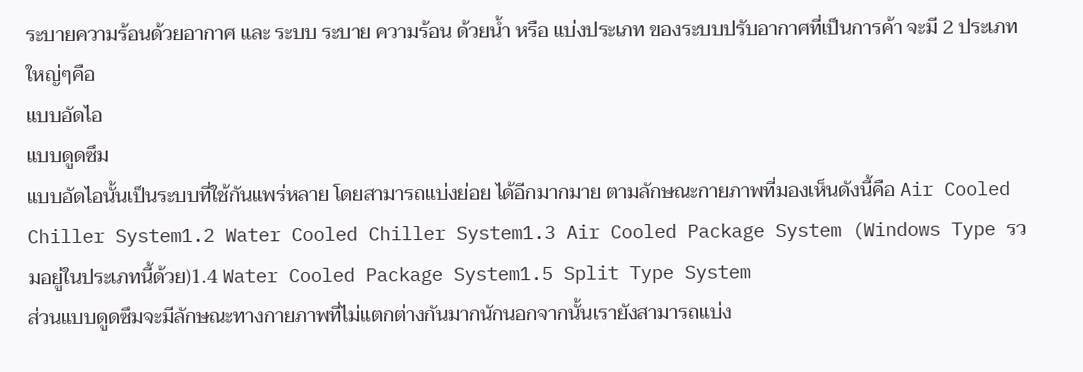ระบายความร้อนด้วยอากาศ และ ระบบ ระบาย ความร้อน ด้วยน้ำ หรือ แบ่งประเภท ของระบบปรับอากาศที่เป็นการค้า จะมี 2 ประเภทใหญ่ๆคือ
แบบอัดไอ
แบบดูดซึม
แบบอัดไอนั้นเป็นระบบที่ใช้กันแพร่หลาย โดยสามารถแบ่งย่อย ได้อีกมากมาย ตามลักษณะกายภาพที่มองเห็นดังนี้คือ Air Cooled Chiller System1.2 Water Cooled Chiller System1.3 Air Cooled Package System (Windows Type รวมอยู่ในประเภทนี้ด้วย)1.4 Water Cooled Package System1.5 Split Type System
ส่วนแบบดูดซึมจะมีลักษณะทางกายภาพที่ไม่แตกต่างกันมากนักนอกจากนั้นเรายังสามารถแบ่ง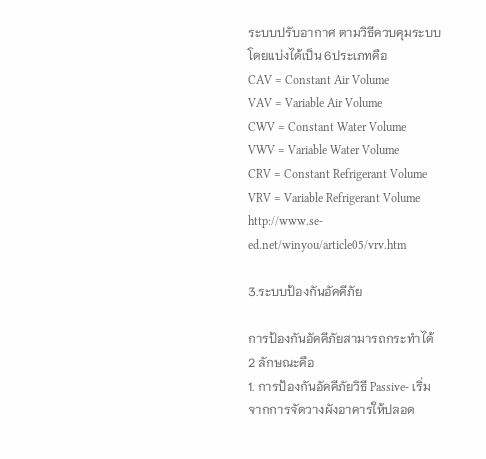ระบบปรับอากาศ ตามวิธีควบคุมระบบโดยแบ่งได้เป็น 6ประเภทคือ
CAV = Constant Air Volume
VAV = Variable Air Volume
CWV = Constant Water Volume
VWV = Variable Water Volume
CRV = Constant Refrigerant Volume
VRV = Variable Refrigerant Volume
http://www.se-ed.net/winyou/article05/vrv.htm

3.ระบบป้องกันอัคคีภัย

การป้องกันอัคคีภัยสามารถกระทำได้ 2 ลักษณะคือ
1. การป้องกันอัคคีภัยวิธี Passive- เริ่มจากการจัดวางผังอาคารให้ปลอด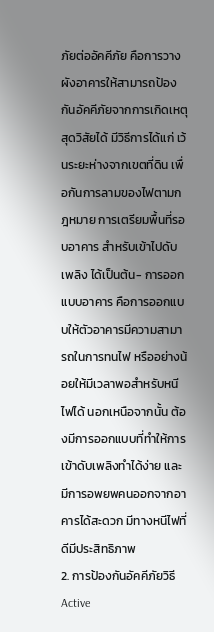ภัยต่ออัคคีภัย คือการวางผังอาคารให้สามารถป้องกันอัคคีภัยจากการเกิดเหตุสุดวิสัยได้ มีวิธีการได้แก่ เว้นระยะห่างจากเขตที่ดิน เพื่อกันการลามของไฟตามกฎหมาย การเตรียมพื้นที่รอบอาคาร สำหรับเข้าไปดับเพลิง ได้เป็นต้น- การออกแบบอาคาร คือการออกแบบให้ตัวอาคารมีความสามารถในการทนไฟ หรืออย่างน้อยให้มีเวลาพอสำหรับหนีไฟได้ นอกเหนือจากนั้น ต้องมีการออกแบบที่ทำให้การเข้าดับเพลิงทำได้ง่าย และมีการอพยพคนออกจากอาคารได้สะดวก มีทางหนีไฟที่ดีมีประสิทธิภาพ
2. การป้องกันอัคคีภัยวิธี Active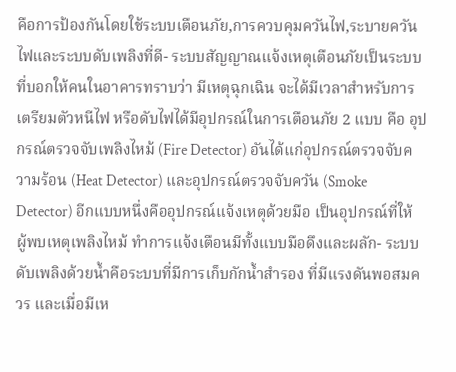คือการป้องกันโดยใช้ระบบเตือนภัย,การควบคุมควันไฟ,ระบายควันไฟและระบบดับเพลิงที่ดี- ระบบสัญญาณแจ้งเหตุเตือนภัยเป็นระบบ ที่บอกให้คนในอาคารทราบว่า มีเหตุฉุกเฉิน จะได้มีเวลาสำหรับการเตรียมตัวหนีไฟ หรือดับไฟได้มีอุปกรณ์ในการเตือนภัย 2 แบบ คือ อุปกรณ์ตรวจจับเพลิงไหม้ (Fire Detector) อันได้แก่อุปกรณ์ตรวจจับความร้อน (Heat Detector) และอุปกรณ์ตรวจจับควัน (Smoke Detector) อีกแบบหนึ่งคืออุปกรณ์แจ้งเหตุด้วยมือ เป็นอุปกรณ์ที่ให้ ผู้พบเหตุเพลิงไหม้ ทำการแจ้งเตือนมีทั้งแบบมือดึงและผลัก- ระบบดับเพลิงด้วยน้ำคือระบบที่มีการเก็บกักน้ำสำรอง ที่มีแรงดันพอสมควร และเมื่อมีเห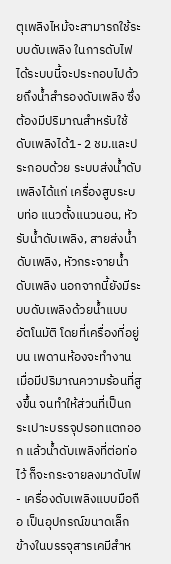ตุเพลิงไหม้จะสามารถใช้ระบบดับเพลิง ในการดับไฟได้ระบบนี้จะประกอบไปด้วยถึงน้ำสำรองดับเพลิง ซึ่งต้องมีปริมาณสำหรับใช้ดับเพลิงได้1- 2 ชม.และประกอบด้วย ระบบส่งน้ำดับเพลิงได้แก่ เครื่องสูบระบบท่อ แนวตั้งแนวนอน, หัวรับน้ำดับเพลิง, สายส่งน้ำดับเพลิง, หัวกระจายน้ำดับเพลิง นอกจากนี้ยังมีระบบดับเพลิงด้วยน้ำแบบอัตโนมัติ โดยที่เครื่องที่อยู่บน เพดานห้องจะทำงาน เมื่อมีปริมาณความร้อนที่สูงขึ้น จนทำให้ส่วนที่เป็นกระเปาะบรรจุปรอทแตกออก แล้วน้ำดับเพลิงที่ต่อท่อไว้ ก็จะกระจายลงมาดับไฟ- เครื่องดับเพลิงแบบมือถือ เป็นอุปกรณ์ขนาดเล็ก ข้างในบรรจุสารเคมีสำห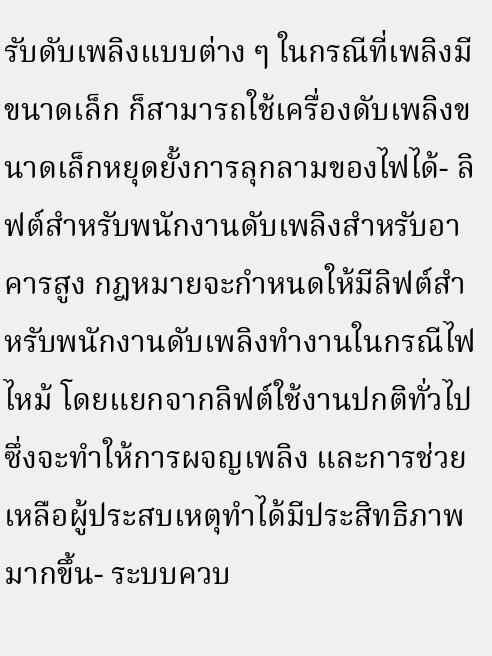รับดับเพลิงแบบต่าง ๆ ในกรณีที่เพลิงมีขนาดเล็ก ก็สามารถใช้เครื่องดับเพลิงขนาดเล็กหยุดยั้งการลุกลามของไฟได้- ลิฟต์สำหรับพนักงานดับเพลิงสำหรับอาคารสูง กฎหมายจะกำหนดให้มีลิฟต์สำหรับพนักงานดับเพลิงทำงานในกรณีไฟไหม้ โดยแยกจากลิฟต์ใช้งานปกติทั่วไป ซึ่งจะทำให้การผจญเพลิง และการช่วยเหลือผู้ประสบเหตุทำได้มีประสิทธิภาพมากขึ้น- ระบบควบ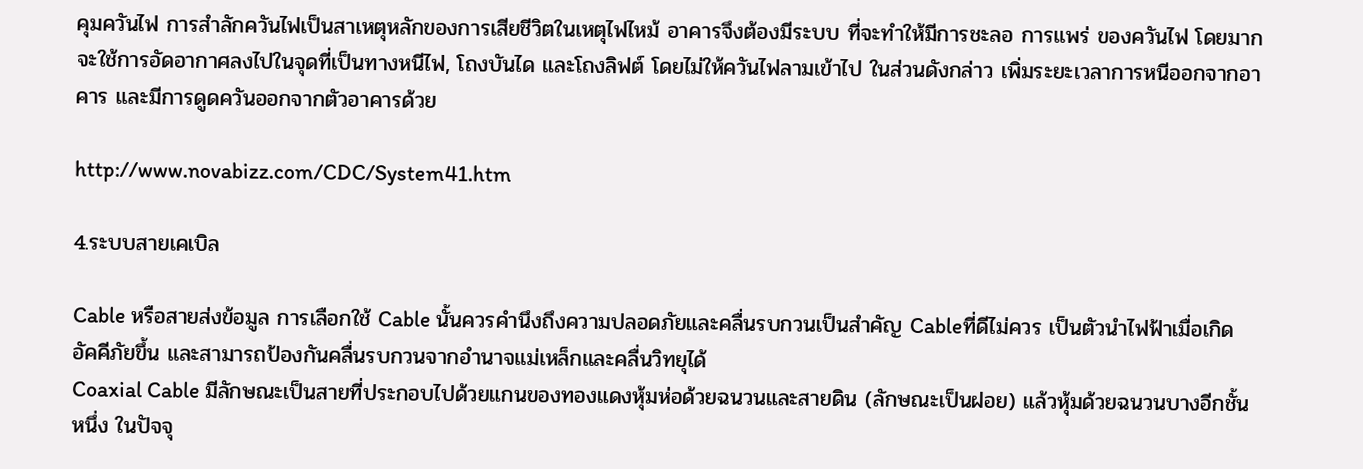คุมควันไฟ การสำลักควันไฟเป็นสาเหตุหลักของการเสียชีวิตในเหตุไฟไหม้ อาคารจึงต้องมีระบบ ที่จะทำให้มีการชะลอ การแพร่ ของควันไฟ โดยมากจะใช้การอัดอากาศลงไปในจุดที่เป็นทางหนีไฟ, โถงบันได และโถงลิฟต์ โดยไม่ให้ควันไฟลามเข้าไป ในส่วนดังกล่าว เพิ่มระยะเวลาการหนีออกจากอาคาร และมีการดูดควันออกจากตัวอาคารด้วย

http://www.novabizz.com/CDC/System41.htm

4.ระบบสายเคเบิล

Cable หรือสายส่งข้อมูล การเลือกใช้ Cable นั้นควรคำนึงถึงความปลอดภัยและคลื่นรบกวนเป็นสำคัญ Cableที่ดีไม่ควร เป็นตัวนำไฟฟ้าเมื่อเกิดอัคคีภัยขึ้น และสามารถป้องกันคลื่นรบกวนจากอำนาจแม่เหล็กและคลื่นวิทยุได้
Coaxial Cable มีลักษณะเป็นสายที่ประกอบไปด้วยแกนของทองแดงหุ้มห่อด้วยฉนวนและสายดิน (ลักษณะเป็นฝอย) แล้วหุ้มด้วยฉนวนบางอีกชั้นหนึ่ง ในปัจจุ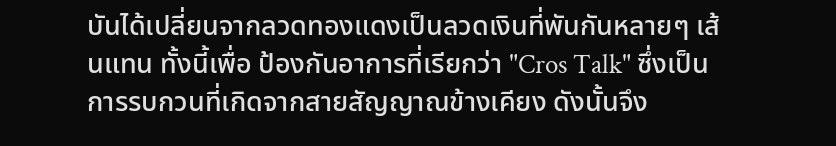บันได้เปลี่ยนจากลวดทองแดงเป็นลวดเงินที่พันกันหลายๆ เส้นแทน ทั้งนี้เพื่อ ป้องกันอาการที่เรียกว่า "Cros Talk" ซึ่งเป็นการรบกวนที่เกิดจากสายสัญญาณข้างเคียง ดังนั้นจึง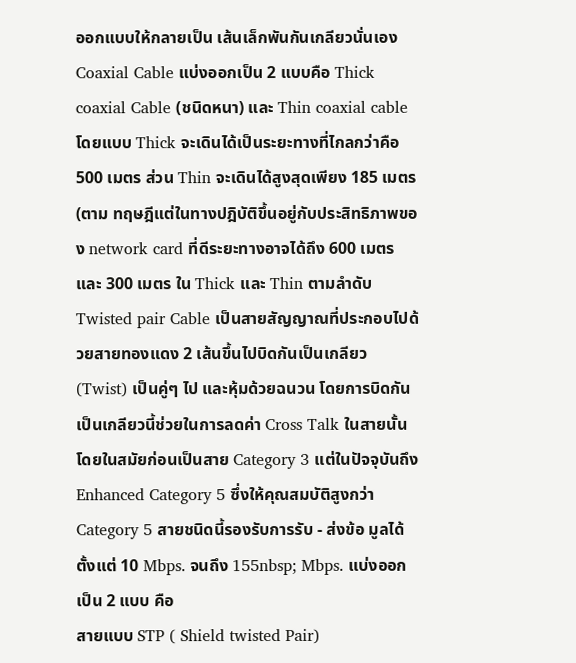ออกแบบให้กลายเป็น เส้นเล็กพันกันเกลียวนั่นเอง Coaxial Cable แบ่งออกเป็น 2 แบบคือ Thick coaxial Cable (ชนิดหนา) และ Thin coaxial cable โดยแบบ Thick จะเดินได้เป็นระยะทางที่ไกลกว่าคือ 500 เมตร ส่วน Thin จะเดินได้สูงสุดเพียง 185 เมตร (ตาม ทฤษฎีแต่ในทางปฎิบัติขึ้นอยู่กับประสิทธิภาพของ network card ที่ดีระยะทางอาจได้ถึง 600 เมตร และ 300 เมตร ใน Thick และ Thin ตามลำดับ
Twisted pair Cable เป็นสายสัญญาณที่ประกอบไปด้วยสายทองแดง 2 เส้นขึ้นไปบิดกันเป็นเกลียว (Twist) เป็นคู่ๆ ไป และหุ้มด้วยฉนวน โดยการบิดกันเป็นเกลียวนี้ช่วยในการลดค่า Cross Talk ในสายนั้น โดยในสมัยก่อนเป็นสาย Category 3 แต่ในปัจจุบันถึง Enhanced Category 5 ซึ่งให้คุณสมบัติสูงกว่า Category 5 สายชนิดนี้รองรับการรับ - ส่งข้อ มูลได้ตั้งแต่ 10 Mbps. จนถึง 155nbsp; Mbps. แบ่งออกเป็น 2 แบบ คือ
สายแบบ STP ( Shield twisted Pair)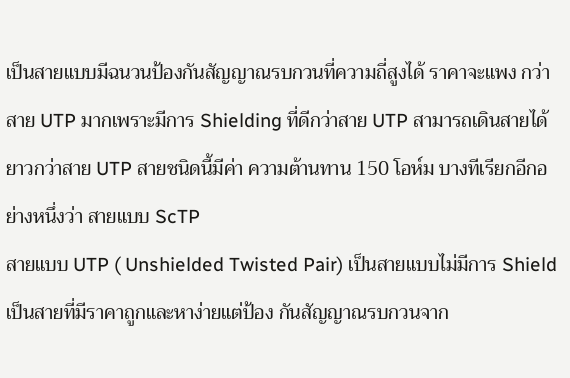เป็นสายแบบมีฉนวนป้องกันสัญญาณรบกวนที่ความถี่สูงได้ ราคาจะแพง กว่าสาย UTP มากเพราะมีการ Shielding ที่ดีกว่าสาย UTP สามารถเดินสายได้ยาวกว่าสาย UTP สายชนิดนี้มีค่า ความต้านทาน 150 โอห์ม บางทีเรียกอีกอย่างหนึ่งว่า สายแบบ ScTP
สายแบบ UTP ( Unshielded Twisted Pair) เป็นสายแบบไม่มีการ Shield เป็นสายที่มีราคาถูกและหาง่ายแต่ป้อง กันสัญญาณรบกวนจาก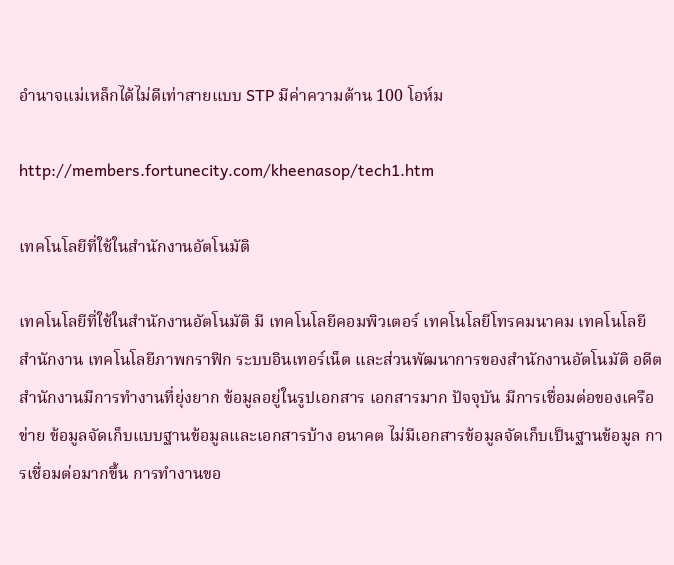อำนาจแม่เหล็กได้ไม่ดีเท่าสายแบบ STP มีค่าความต้าน 100 โอห์ม

http://members.fortunecity.com/kheenasop/tech1.htm

เทคโนโลยีที่ใช้ในสำนักงานอัตโนมัติ

เทคโนโลยีที่ใช้ในสำนักงานอัตโนมัติ มี เทคโนโลยีคอมพิวเตอร์ เทคโนโลยีโทรคมนาคม เทคโนโลยีสำนักงาน เทคโนโลยีภาพกราฟิก ระบบอินเทอร์เน็ต และส่วนพัฒนาการของสำนักงานอัตโนมัติ อดีตสำนักงานมีการทำงานที่ยุ่งยาก ข้อมูลอยู่ในรูปเอกสาร เอกสารมาก ปัจจุบัน มีการเชื่อมต่อของเครือข่าย ข้อมูลจัดเก็บแบบฐานข้อมูลและเอกสารบ้าง อนาคต ไม่มีเอกสารข้อมูลจัดเก็บเป็นฐานข้อมูล การเชื่อมต่อมากขึ้น การทำงานขอ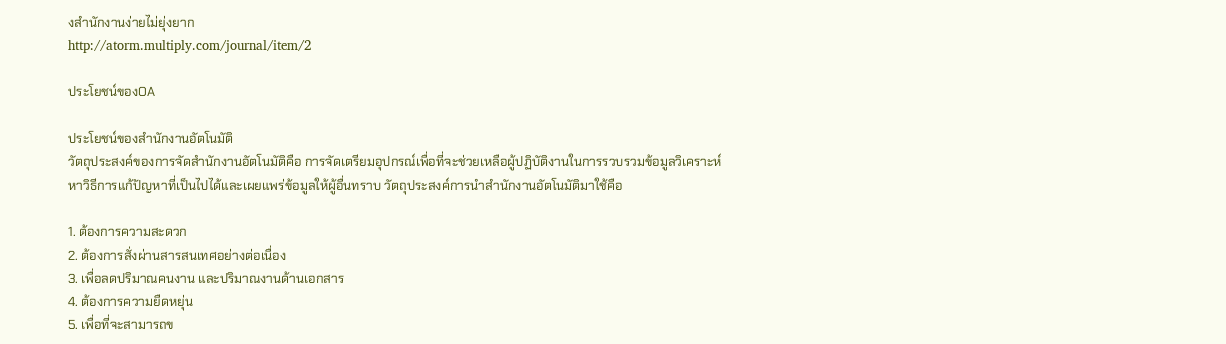งสำนักงานง่ายไม่ยุ่งยาก
http://atorm.multiply.com/journal/item/2

ประโยชน์ของOA

ประโยชน์ของสำนักงานอัตโนมัติ
วัตถุประสงค์ของการจัดสำนักงานอัตโนมัติคือ การจัดเตรียมอุปกรณ์เพื่อที่จะช่วยเหลือผู้ปฏิบัติงานในการรวบรวมข้อมูลวิเคราะห์หาวิธีการแก้ปัญหาที่เป็นไปได้และเผยแพร่ข้อมูลให้ผู้อื่นทราบ วัตถุประสงค์การนำสำนักงานอัตโนมัติมาใช้คือ

1. ต้องการความสะดวก
2. ต้องการสั่งผ่านสารสนเทศอย่างต่อเนื่อง
3. เพื่อลดปริมาณคนงาน และปริมาณงานด้านเอกสาร
4. ต้องการความยืดหยุ่น
5. เพื่อที่จะสามารถข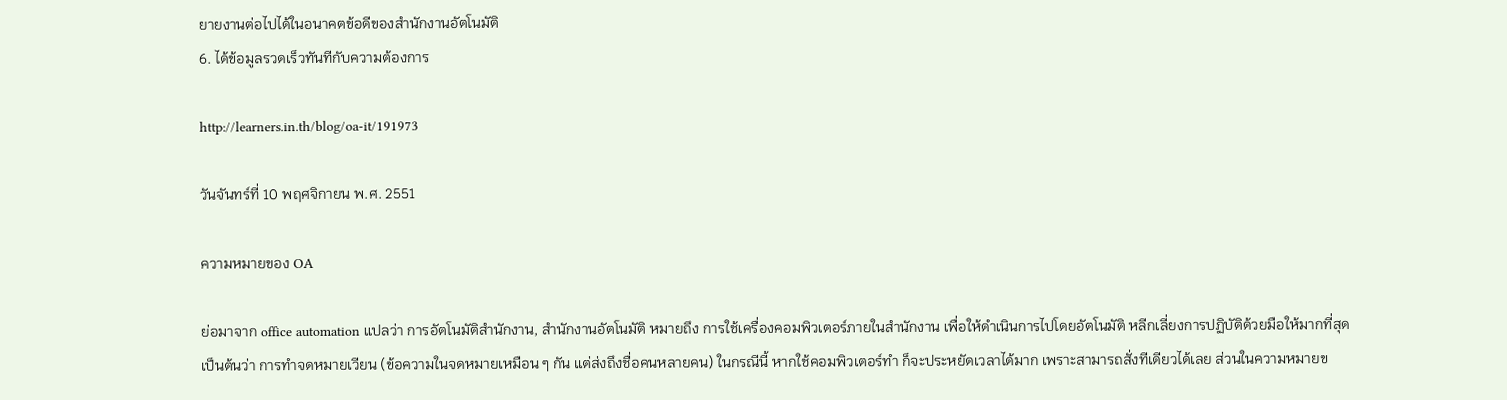ยายงานต่อไปได้ในอนาคตข้อดีของสำนักงานอัตโนมัติ
6. ได้ข้อมูลรวดเร็วทันทีกับความต้องการ

http://learners.in.th/blog/oa-it/191973

วันจันทร์ที่ 10 พฤศจิกายน พ.ศ. 2551

ความหมายของ OA

ย่อมาจาก office automation แปลว่า การอัตโนมัติสำนักงาน, สำนักงานอัตโนมัติ หมายถึง การใช้เครื่องคอมพิวเตอร์ภายในสำนักงาน เพื่อให้ดำเนินการไปโดยอัตโนมัติ หลีกเลี่ยงการปฏิบัติด้วยมือให้มากที่สุด เป็นต้นว่า การทำจดหมายเวียน (ข้อความในจดหมายเหมือน ๆ กัน แต่ส่งถึงชื่อคนหลายคน) ในกรณีนี้ หากใช้คอมพิวเตอร์ทำ ก็จะประหยัดเวลาได้มาก เพราะสามารถสั่งทีเดียวได้เลย ส่วนในความหมายข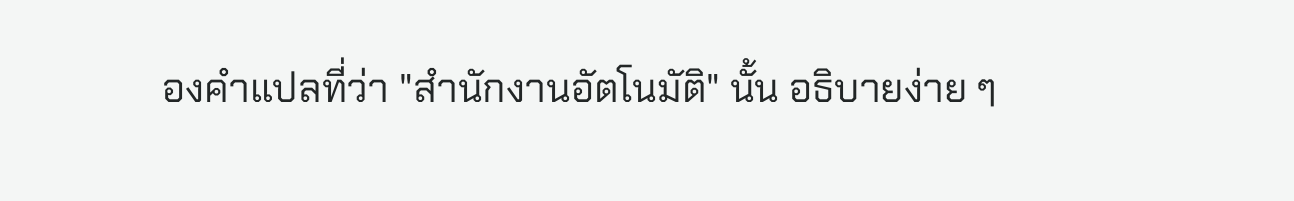องคำแปลที่ว่า "สำนักงานอัตโนมัติ" นั้น อธิบายง่าย ๆ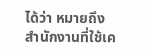ได้ว่า หมายถึง สำนักงานที่ใช้เค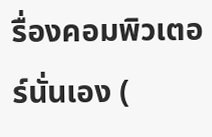รื่องคอมพิวเตอร์นั่นเอง (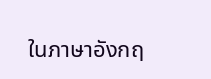ในภาษาอังกฤ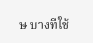ษ บางทีใช้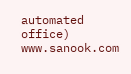automated office)
www.sanook.com